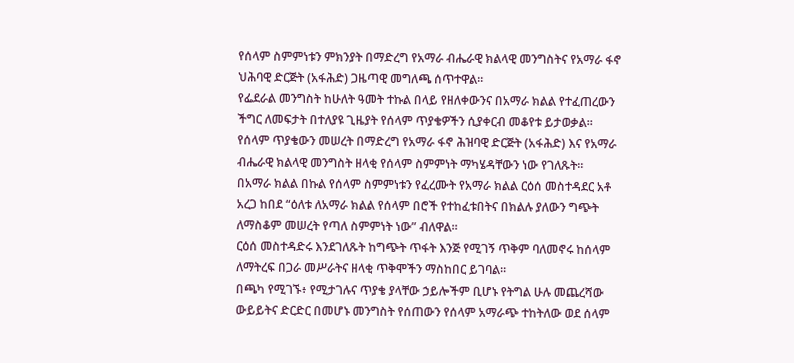የሰላም ስምምነቱን ምክንያት በማድረግ የአማራ ብሔራዊ ክልላዊ መንግስትና የአማራ ፋኖ ህሕባዊ ድርጅት (አፋሕድ) ጋዜጣዊ መግለጫ ሰጥተዋል።
የፌደራል መንግስት ከሁለት ዓመት ተኩል በላይ የዘለቀውንና በአማራ ክልል የተፈጠረውን ችግር ለመፍታት በተለያዩ ጊዜያት የሰላም ጥያቄዎችን ሲያቀርብ መቆየቱ ይታወቃል።
የሰላም ጥያቄውን መሠረት በማድረግ የአማራ ፋኖ ሕዝባዊ ድርጅት (አፋሕድ) እና የአማራ ብሔራዊ ክልላዊ መንግስት ዘላቂ የሰላም ስምምነት ማካሄዳቸውን ነው የገለጹት።
በአማራ ክልል በኩል የሰላም ስምምነቱን የፈረሙት የአማራ ክልል ርዕሰ መስተዳደር አቶ አረጋ ከበደ “ዕለቱ ለአማራ ክልል የሰላም በሮች የተከፈቱበትና በክልሉ ያለውን ግጭት ለማስቆም መሠረት የጣለ ስምምነት ነው” ብለዋል።
ርዕሰ መስተዳድሩ እንደገለጹት ከግጭት ጥፋት እንጅ የሚገኝ ጥቅም ባለመኖሩ ከሰላም ለማትረፍ በጋራ መሥራትና ዘላቂ ጥቅሞችን ማስከበር ይገባል።
በጫካ የሚገኙ፥ የሚታገሉና ጥያቄ ያላቸው ኃይሎችም ቢሆኑ የትግል ሁሉ መጨረሻው ውይይትና ድርድር በመሆኑ መንግስት የሰጠውን የሰላም አማራጭ ተከትለው ወደ ሰላም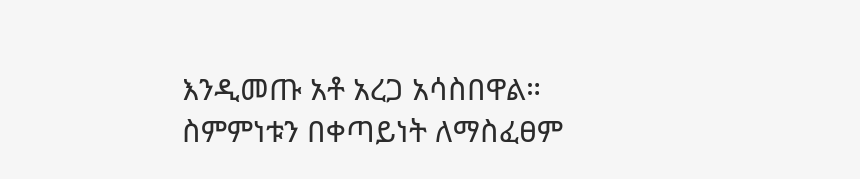እንዲመጡ አቶ አረጋ አሳስበዋል።
ስምምነቱን በቀጣይነት ለማስፈፀም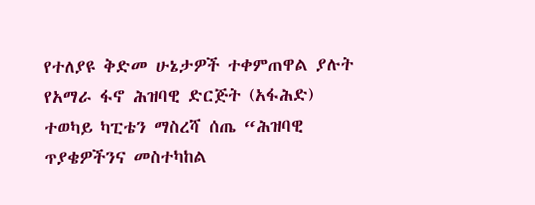የተለያዩ ቅድመ ሁኔታዎች ተቀምጠዋል ያሉት የአማራ ፋኖ ሕዝባዊ ድርጅት (አፋሕድ) ተወካይ ካፒቴን ማስረሻ ሰጤ “ሕዝባዊ ጥያቄዎችንና መስተካከል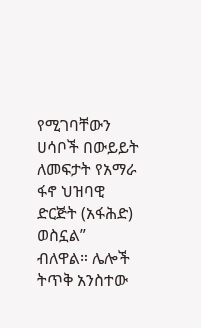የሚገባቸውን ሀሳቦች በውይይት ለመፍታት የአማራ ፋኖ ህዝባዊ ድርጅት (አፋሕድ) ወስኗል” ብለዋል። ሌሎች ትጥቅ አንስተው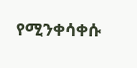የሚንቀሳቀሱ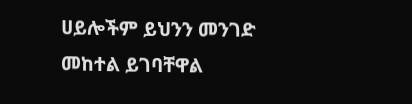ሀይሎችም ይህንን መንገድ መከተል ይገባቸዋል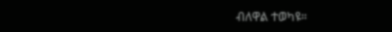ብለዋል ተወካዩ።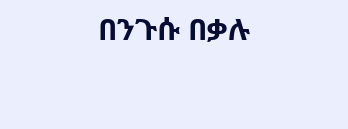በንጉሱ በቃሉ